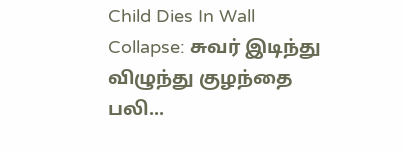Child Dies In Wall Collapse: சுவர் இடிந்து விழுந்து குழந்தை பலி...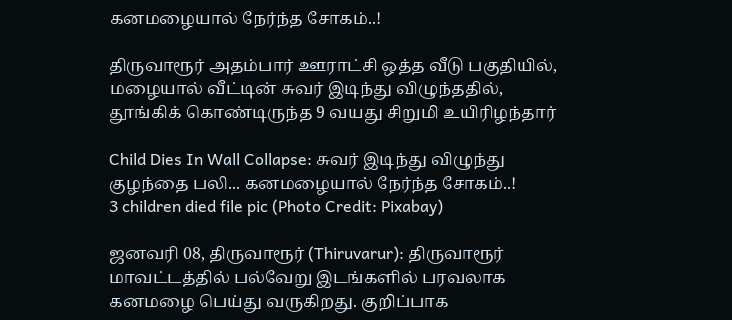கனமழையால் நேர்ந்த சோகம்..!

திருவாரூர் அதம்பார் ஊராட்சி ஒத்த வீடு பகுதியில், மழையால் வீட்டின் சுவர் இடிந்து விழுந்ததில், தூங்கிக் கொண்டிருந்த 9 வயது சிறுமி உயிரிழந்தார்

Child Dies In Wall Collapse: சுவர் இடிந்து விழுந்து குழந்தை பலி... கனமழையால் நேர்ந்த சோகம்..!
3 children died file pic (Photo Credit: Pixabay)

ஜனவரி 08, திருவாரூர் (Thiruvarur): திருவாரூர் மாவட்டத்தில் பல்வேறு இடங்களில் பரவலாக கனமழை பெய்து வருகிறது. குறிப்பாக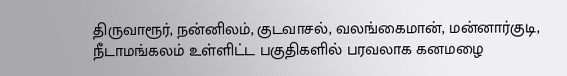திருவாரூர், நன்னிலம், குடவாசல், வலங்கைமான், மன்னார்குடி, நீடாமங்கலம் உள்ளிட்ட பகுதிகளில் பரவலாக கனமழை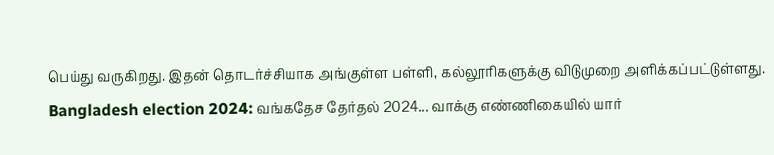பெய்து வருகிறது. இதன் தொடர்ச்சியாக அங்குள்ள பள்ளி, கல்லூரிகளுக்கு விடுமுறை அளிக்கப்பட்டுள்ளது. Bangladesh election 2024: வங்கதேச தேர்தல் 2024... வாக்கு எண்ணிகையில் யார்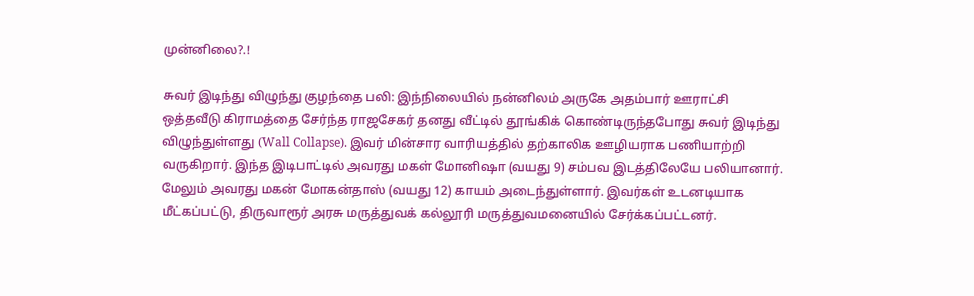முன்னிலை?.!

சுவர் இடிந்து விழுந்து குழந்தை பலி: இந்நிலையில் நன்னிலம் அருகே அதம்பார் ஊராட்சி ஒத்தவீடு கிராமத்தை சேர்ந்த ராஜசேகர் தனது வீட்டில் தூங்கிக் கொண்டிருந்தபோது சுவர் இடிந்து விழுந்துள்ளது (Wall Collapse). இவர் மின்சார வாரியத்தில் தற்காலிக ஊழியராக பணியாற்றி வருகிறார். இந்த இடிபாட்டில் அவரது மகள் மோனிஷா (வயது 9) சம்பவ இடத்திலேயே பலியானார். மேலும் அவரது மகன் மோகன்தாஸ் (வயது 12) காயம் அடைந்துள்ளார். இவர்கள் உடனடியாக மீட்கப்பட்டு, திருவாரூர் அரசு மருத்துவக் கல்லூரி மருத்துவமனையில் சேர்க்கப்பட்டனர்.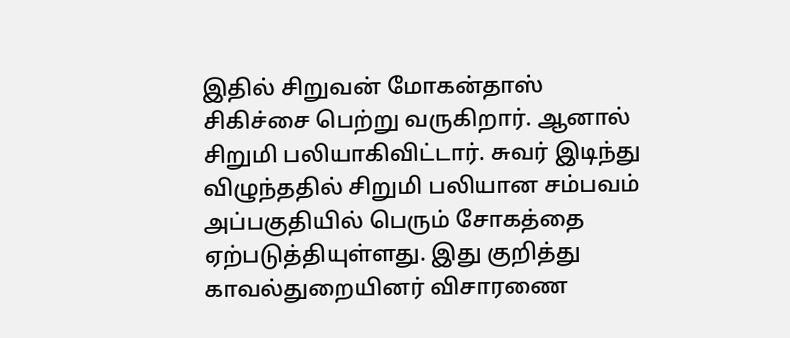இதில் சிறுவன் மோகன்தாஸ் சிகிச்சை பெற்று வருகிறார். ஆனால் சிறுமி பலியாகிவிட்டார். சுவர் இடிந்து விழுந்ததில் சிறுமி பலியான சம்பவம் அப்பகுதியில் பெரும் சோகத்தை ஏற்படுத்தியுள்ளது. இது குறித்து காவல்துறையினர் விசாரணை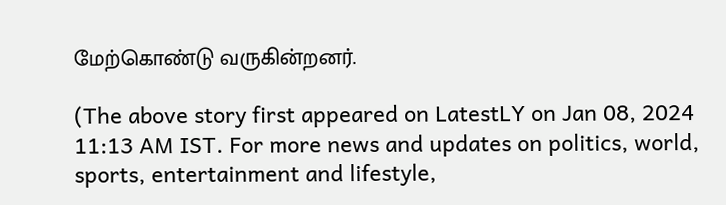மேற்கொண்டு வருகின்றனர்.

(The above story first appeared on LatestLY on Jan 08, 2024 11:13 AM IST. For more news and updates on politics, world, sports, entertainment and lifestyle,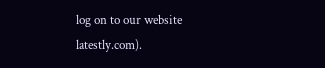log on to our website latestly.com).